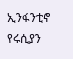ኢንፋንቲኖ የሩሲያን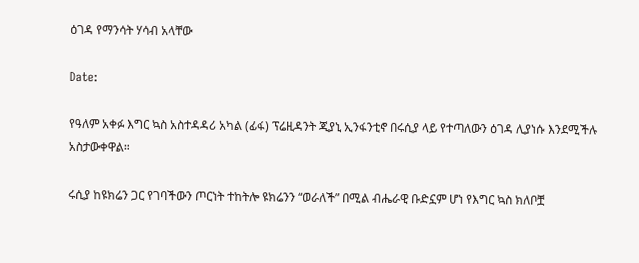ዕገዳ የማንሳት ሃሳብ አላቸው

Date:

የዓለም አቀፉ እግር ኳስ አስተዳዳሪ አካል (ፊፋ) ፕሬዚዳንት ጂያኒ ኢንፋንቲኖ በሩሲያ ላይ የተጣለውን ዕገዳ ሊያነሱ እንደሚችሉ አስታውቀዋል።

ሩሲያ ከዩክሬን ጋር የገባችውን ጦርነት ተከትሎ ዩክሬንን “ወራለች” በሚል ብሔራዊ ቡድኗም ሆነ የእግር ኳስ ክለቦቿ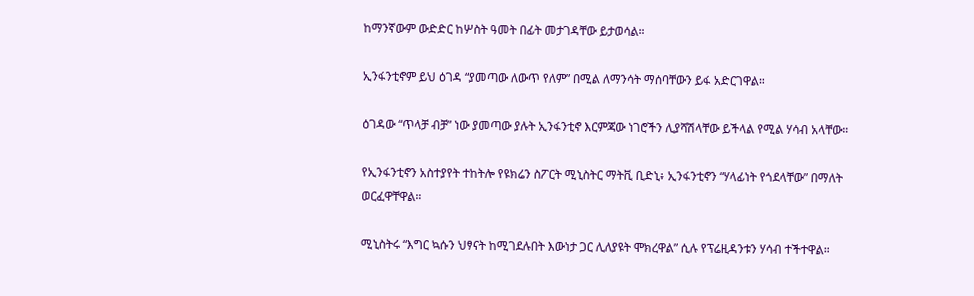ከማንኛውም ውድድር ከሦስት ዓመት በፊት መታገዳቸው ይታወሳል።

ኢንፋንቲኖም ይህ ዕገዳ “ያመጣው ለውጥ የለም” በሚል ለማንሳት ማሰባቸውን ይፋ አድርገዋል።

ዕገዳው “ጥላቻ ብቻ” ነው ያመጣው ያሉት ኢንፋንቲኖ እርምጃው ነገሮችን ሊያሻሽላቸው ይችላል የሚል ሃሳብ አላቸው።

የኢንፋንቲኖን አስተያየት ተከትሎ የዩክሬን ስፖርት ሚኒስትር ማትቪ ቢድኒ፥ ኢንፋንቲኖን “ሃላፊነት የጎደላቸው” በማለት ወርፈዋቸዋል።

ሚኒስትሩ “እግር ኳሱን ህፃናት ከሚገደሉበት እውነታ ጋር ሊለያዩት ሞክረዋል” ሲሉ የፕሬዚዳንቱን ሃሳብ ተችተዋል።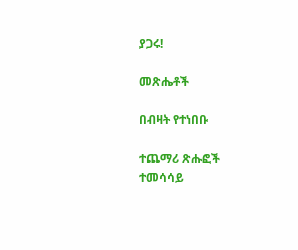ያጋሩ!

መጽሔቶች

በብዛት የተነበቡ

ተጨማሪ ጽሑፎች
ተመሳሳይ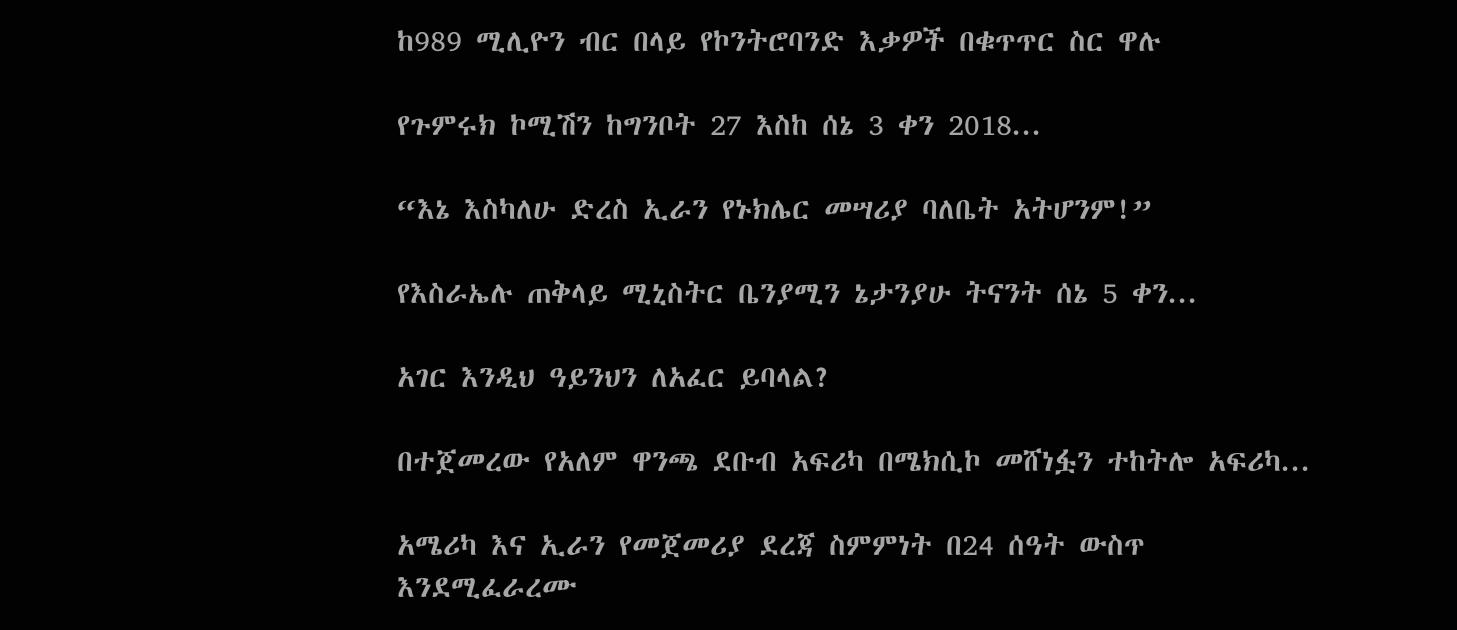ከ989 ሚሊዮን ብር በላይ የኮንትሮባንድ እቃዎች በቁጥጥር ስር ዋሉ

የጉምሩክ ኮሚሽን ከግንቦት 27 እስከ ሰኔ 3 ቀን 2018...

“እኔ እስካለሁ ድረስ ኢራን የኑክሌር መሣሪያ ባለቤት አትሆንም!”

የእስራኤሉ ጠቅላይ ሚኒስትር ቤንያሚን ኔታንያሁ ትናንት ሰኔ 5 ቀን...

አገር እንዲህ ዓይንህን ለአፈር ይባላል?

በተጀመረው የአለም ዋንጫ ደቡብ አፍሪካ በሜክሲኮ መሸነፏን ተከትሎ አፍሪካ...

አሜሪካ እና ኢራን የመጀመሪያ ደረጃ ስምምነት በ24 ሰዓት ውስጥ እንደሚፈራረሙ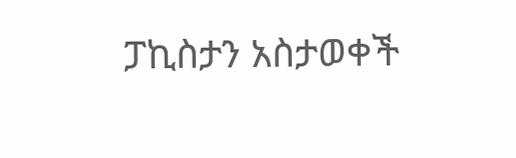ፓኪስታን አስታወቀች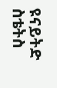ዩናይትድ ስቴትስ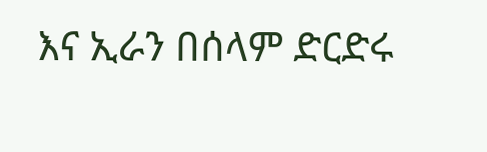እና ኢራን በሰላም ድርድሩ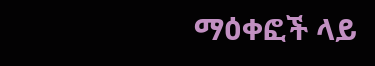ማዕቀፎች ላይ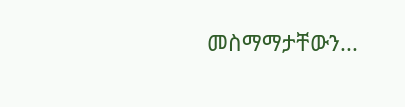መስማማታቸውን...